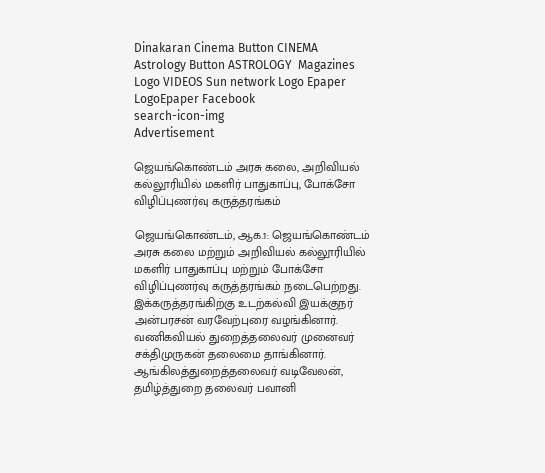Dinakaran Cinema Button CINEMA Astrology Button ASTROLOGY  Magazines Logo VIDEOS Sun network Logo Epaper LogoEpaper Facebook
search-icon-img
Advertisement

ஜெயங்கொண்டம் அரசு கலை, அறிவியல் கல்லூரியில் மகளிர் பாதுகாப்பு, போக்சோ விழிப்புணர்வு கருத்தரங்கம்

ஜெயங்கொண்டம், ஆக.1: ஜெயங்கொண்டம் அரசு கலை மற்றும் அறிவியல் கல்லூரியில் மகளிர் பாதுகாப்பு மற்றும் போக்சோ விழிப்புணர்வு கருத்தரங்கம் நடைபெற்றது. இக்கருத்தரங்கிற்கு உடற்கல்வி இயக்குநர் அன்பரசன் வரவேற்புரை வழங்கினார். வணிகவியல் துறைத்தலைவர் முனைவர் சக்திமுருகன் தலைமை தாங்கினார். ஆங்கிலத்துறைத்தலைவர் வடிவேலன், தமிழ்த்துறை தலைவர் பவானி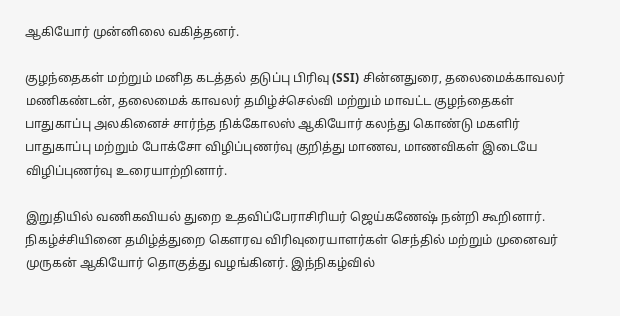ஆகியோர் முன்னிலை வகித்தனர்.

குழந்தைகள் மற்றும் மனித கடத்தல் தடுப்பு பிரிவு (SSI) சின்னதுரை, தலைமைக்காவலர் மணிகண்டன், தலைமைக் காவலர் தமிழ்ச்செல்வி மற்றும் மாவட்ட குழந்தைகள் பாதுகாப்பு அலகினைச் சார்ந்த நிக்கோலஸ் ஆகியோர் கலந்து கொண்டு மகளிர் பாதுகாப்பு மற்றும் போக்சோ விழிப்புணர்வு குறித்து மாணவ, மாணவிகள் இடையே விழிப்புணர்வு உரையாற்றினார்.

இறுதியில் வணிகவியல் துறை உதவிப்பேராசிரியர் ஜெய்கணேஷ் நன்றி கூறினார். நிகழ்ச்சியினை தமிழ்த்துறை கௌரவ விரிவுரையாளர்கள் செந்தில் மற்றும் முனைவர் முருகன் ஆகியோர் தொகுத்து வழங்கினர். இந்நிகழ்வில்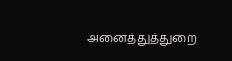அனைத்துத்துறை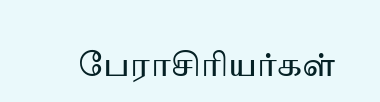பேராசிரியர்கள்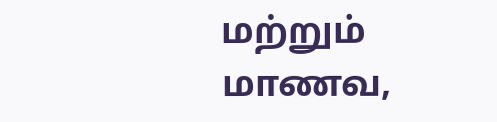மற்றும் மாணவ,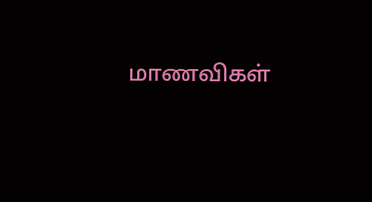மாணவிகள்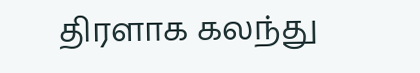திரளாக கலந்து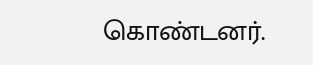கொண்டனர்.